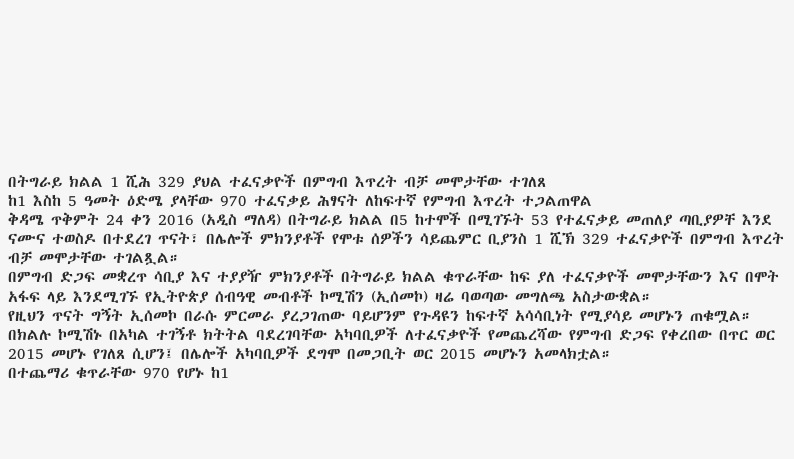በትግራይ ክልል 1 ሺሕ 329 ያህል ተፈናቃዮች በምግብ እጥረት ብቻ መሞታቸው ተገለጸ
ከ1 እስከ 5 ዓመት ዕድሜ ያላቸው 970 ተፈናቃይ ሕፃናት ለከፍተኛ የምግብ እጥረት ተጋልጠዋል
ቅዳሜ ጥቅምት 24 ቀን 2016 (አዲስ ማለዳ) በትግራይ ክልል በ5 ከተሞች በሚገኙት 53 የተፈናቃይ መጠለያ ጣቢያዎቸ እንደ ናሙና ተወስዶ በተደረገ ጥናት፣ በሌሎች ምክንያቶች የሞቱ ሰዎችን ሳይጨምር ቢያንስ 1 ሺኽ 329 ተፈናቃዮች በምግብ እጥረት ብቻ መሞታቸው ተገልጿል።
በምግብ ድጋፍ መቋረጥ ሳቢያ እና ተያያዥ ምክንያቶች በትግራይ ክልል ቁጥራቸው ከፍ ያለ ተፈናቃዮች መሞታቸውን እና በሞት አፋፍ ላይ እንደሚገኙ የኢትዮጵያ ሰብዓዊ መብቶች ኮሚሽን (ኢሰመኮ) ዛሬ ባወጣው መግለጫ አስታውቋል።
የዚህን ጥናት ግኝት ኢሰመኮ በራሱ ምርመራ ያረጋገጠው ባይሆንም የጉዳዩን ከፍተኛ አሳሳቢነት የሚያሳይ መሆኑን ጠቁሟል።
በክልሉ ኮሚሽኑ በአካል ተገኝቶ ክትትል ባደረገባቸው አካባቢዎች ለተፈናቃዮች የመጨረሻው የምግብ ድጋፍ የቀረበው በጥር ወር 2015 መሆኑ የገለጸ ሲሆን፤ በሌሎች አካባቢዎች ደግሞ በመጋቢት ወር 2015 መሆኑን አመላክቷል።
በተጨማሪ ቁጥራቸው 970 የሆኑ ከ1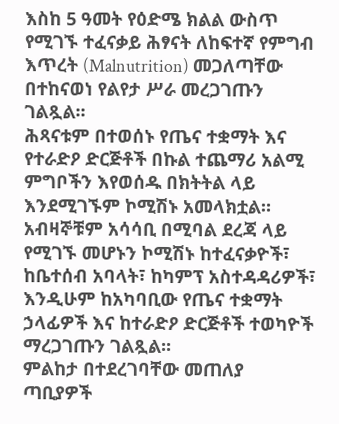እስከ 5 ዓመት የዕድሜ ክልል ውስጥ የሚገኙ ተፈናቃይ ሕፃናት ለከፍተኛ የምግብ እጥረት (Malnutrition) መጋለጣቸው በተከናወነ የልየታ ሥራ መረጋገጡን ገልጿል፡፡
ሕጻናቱም በተወሰኑ የጤና ተቋማት እና የተራድዖ ድርጅቶች በኩል ተጨማሪ አልሚ ምግቦችን እየወሰዱ በክትትል ላይ እንደሚገኙም ኮሚሽኑ አመላክቷል።
አብዛኞቹም አሳሳቢ በሚባል ደረጃ ላይ የሚገኙ መሆኑን ኮሚሽኑ ከተፈናቃዮች፣ ከቤተሰብ አባላት፣ ከካምፕ አስተዳዳሪዎች፣ እንዲሁም ከአካባቢው የጤና ተቋማት ኃላፊዎች እና ከተራድዖ ድርጅቶች ተወካዮች ማረጋገጡን ገልጿል፡፡
ምልከታ በተደረገባቸው መጠለያ ጣቢያዎች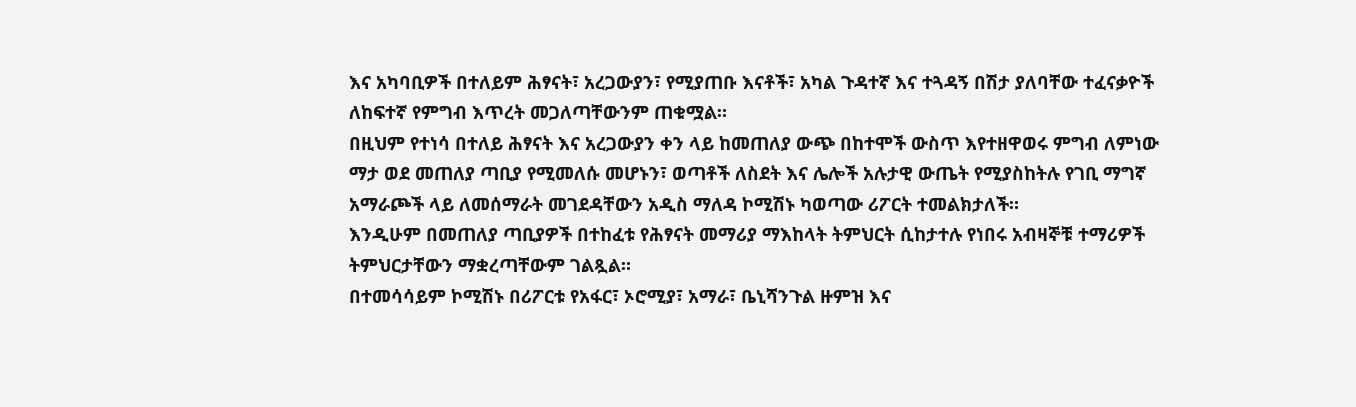እና አካባቢዎች በተለይም ሕፃናት፣ አረጋውያን፣ የሚያጠቡ እናቶች፣ አካል ጉዳተኛ እና ተጓዳኝ በሽታ ያለባቸው ተፈናቃዮች ለከፍተኛ የምግብ እጥረት መጋለጣቸውንም ጠቁሟል።
በዚህም የተነሳ በተለይ ሕፃናት እና አረጋውያን ቀን ላይ ከመጠለያ ውጭ በከተሞች ውስጥ እየተዘዋወሩ ምግብ ለምነው ማታ ወደ መጠለያ ጣቢያ የሚመለሱ መሆኑን፣ ወጣቶች ለስደት እና ሌሎች አሉታዊ ውጤት የሚያስከትሉ የገቢ ማግኛ አማራጮች ላይ ለመሰማራት መገደዳቸውን አዲስ ማለዳ ኮሚሽኑ ካወጣው ሪፖርት ተመልክታለች።
እንዲሁም በመጠለያ ጣቢያዎች በተከፈቱ የሕፃናት መማሪያ ማእከላት ትምህርት ሲከታተሉ የነበሩ አብዛኞቹ ተማሪዎች ትምህርታቸውን ማቋረጣቸውም ገልጿል።
በተመሳሳይም ኮሚሽኑ በሪፖርቱ የአፋር፣ ኦሮሚያ፣ አማራ፣ ቤኒሻንጉል ዙምዝ እና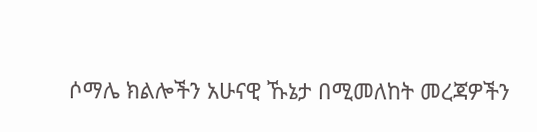ሶማሌ ክልሎችን አሁናዊ ኹኔታ በሚመለከት መረጃዎችን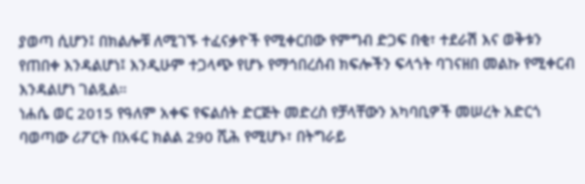ያወጣ ሲሆን፤ በክልሎቹ ለሚገኙ ተፈናቃዮች የሚቀርበው የምግብ ድጋፍ በቂ፣ ተደራሽ እና ወቅቱን የጠበቀ እንዳልሆነ፤ እንዲሁም ተጋላጭ የሆኑ የማኅበረሰብ ክፍሎችን ፍላጎት ባገናዘበ መልኩ የሚቀርብ እንዳልሆነ ገልጿል።
ነሐሴ ወር 2015 የዓለም አቀፍ የፍልሰት ድርጅት መድረስ የቻላቸውን አካባቢዎች መሠረት አድርጎ ባወጣው ሪፖርት በአፋር ክልል 290 ሺሕ የሚሆኑ፣ በትግራይ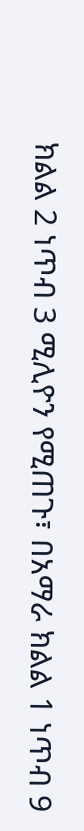ክልል 2 ነጥብ 3 ሚሊዮን የሚጠጉ፣ በአማራ ክልል 1 ነጥብ 9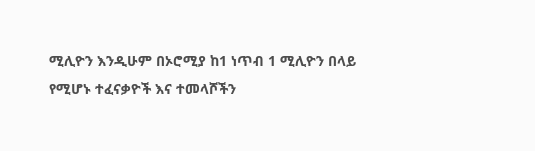ሚሊዮን እንዲሁም በኦሮሚያ ከ1 ነጥብ 1 ሚሊዮን በላይ የሚሆኑ ተፈናቃዮች እና ተመላሾችን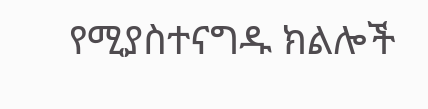የሚያስተናግዱ ክልሎች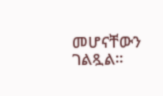መሆናቸውን ገልጿል።